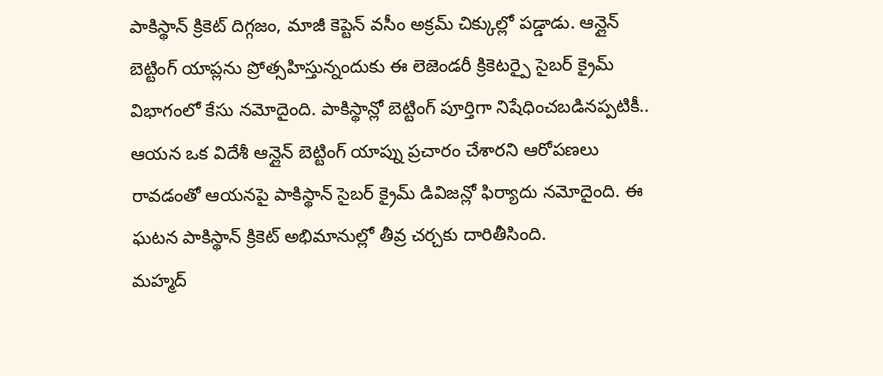పాకిస్థాన్ క్రికెట్ దిగ్గజం, మాజీ కెప్టెన్ వసీం అక్రమ్ చిక్కుల్లో పడ్డాడు. ఆన్లైన్ బెట్టింగ్ యాప్లను ప్రోత్సహిస్తున్నందుకు ఈ లెజెండరీ క్రికెటర్పై సైబర్ క్రైమ్ విభాగంలో కేసు నమోదైంది. పాకిస్థాన్లో బెట్టింగ్ పూర్తిగా నిషేధించబడినప్పటికీ.. ఆయన ఒక విదేశీ ఆన్లైన్ బెట్టింగ్ యాప్ను ప్రచారం చేశారని ఆరోపణలు రావడంతో ఆయనపై పాకిస్థాన్ సైబర్ క్రైమ్ డివిజన్లో ఫిర్యాదు నమోదైంది. ఈ ఘటన పాకిస్థాన్ క్రికెట్ అభిమానుల్లో తీవ్ర చర్చకు దారితీసింది.
మహ్మద్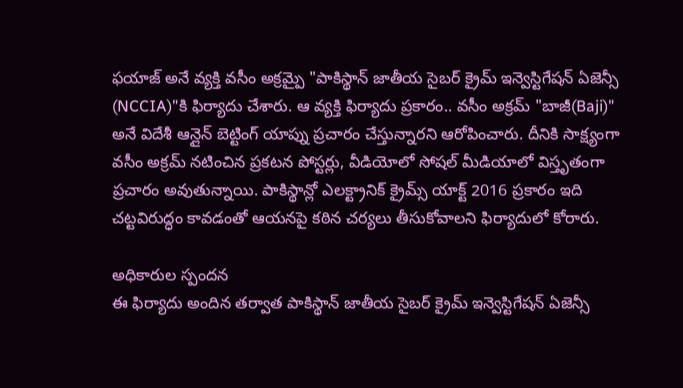ఫయాజ్ అనే వ్యక్తి వసీం అక్రమ్పై "పాకిస్థాన్ జాతీయ సైబర్ క్రైమ్ ఇన్వెస్టిగేషన్ ఏజెన్సీ (NCCIA)"కి ఫిర్యాదు చేశారు. ఆ వ్యక్తి ఫిర్యాదు ప్రకారం.. వసీం అక్రమ్ "బాజీ(Baji)" అనే విదేశీ ఆన్లైన్ బెట్టింగ్ యాప్ను ప్రచారం చేస్తున్నారని ఆరోపించారు. దీనికి సాక్ష్యంగా వసీం అక్రమ్ నటించిన ప్రకటన పోస్టర్లు, వీడియోలో సోషల్ మీడియాలో విస్తృతంగా ప్రచారం అవుతున్నాయి. పాకిస్థాన్లో ఎలక్ట్రానిక్ క్రైమ్స్ యాక్ట్ 2016 ప్రకారం ఇది చట్టవిరుద్ధం కావడంతో ఆయనపై కఠిన చర్యలు తీసుకోవాలని ఫిర్యాదులో కోరారు.

అధికారుల స్పందన
ఈ ఫిర్యాదు అందిన తర్వాత పాకిస్థాన్ జాతీయ సైబర్ క్రైమ్ ఇన్వెస్టిగేషన్ ఏజెన్సీ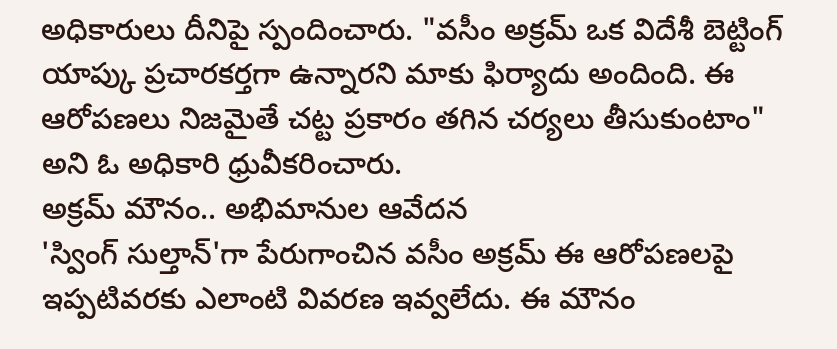అధికారులు దీనిపై స్పందించారు. "వసీం అక్రమ్ ఒక విదేశీ బెట్టింగ్ యాప్కు ప్రచారకర్తగా ఉన్నారని మాకు ఫిర్యాదు అందింది. ఈ ఆరోపణలు నిజమైతే చట్ట ప్రకారం తగిన చర్యలు తీసుకుంటాం" అని ఓ అధికారి ధ్రువీకరించారు.
అక్రమ్ మౌనం.. అభిమానుల ఆవేదన
'స్వింగ్ సుల్తాన్'గా పేరుగాంచిన వసీం అక్రమ్ ఈ ఆరోపణలపై ఇప్పటివరకు ఎలాంటి వివరణ ఇవ్వలేదు. ఈ మౌనం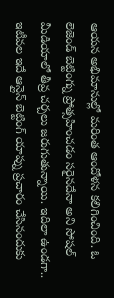ఆయన అభిమానుల్లో మరింత ఆందోళన కలిగించింది. ఓ లెజెండ్ బెట్టింగ్ను ప్రోత్సహించడం సరైనదేనా అని సోషల్ మీడియాలో తీవ్ర చర్చలు జరుగుతున్నాయి. ఇదిలా ఉండగా.. ఇటీవల ఇదే ఆన్లైన్ బెట్టింగ్ యాప్ను ప్రచారం చేసినందుకు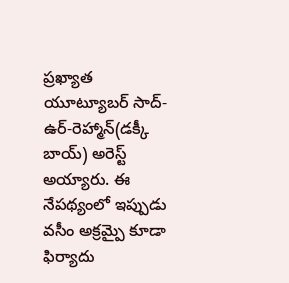ప్రఖ్యాత యూట్యూబర్ సాద్-ఉర్-రెహ్మాన్(డక్కీ బాయ్) అరెస్ట్ అయ్యారు. ఈ నేపథ్యంలో ఇప్పుడు వసీం అక్రమ్పై కూడా ఫిర్యాదు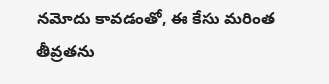నమోదు కావడంతో, ఈ కేసు మరింత తీవ్రతను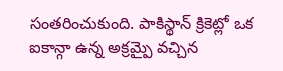సంతరించుకుంది. పాకిస్థాన్ క్రికెట్లో ఒక ఐకాన్గా ఉన్న అక్రమ్పై వచ్చిన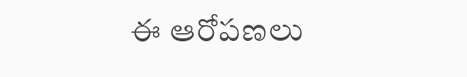ఈ ఆరోపణలు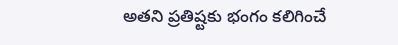అతని ప్రతిష్టకు భంగం కలిగించే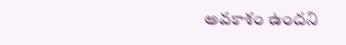అవకాశం ఉందని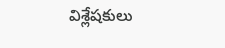విశ్లేషకులు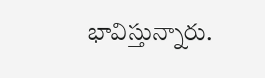భావిస్తున్నారు.